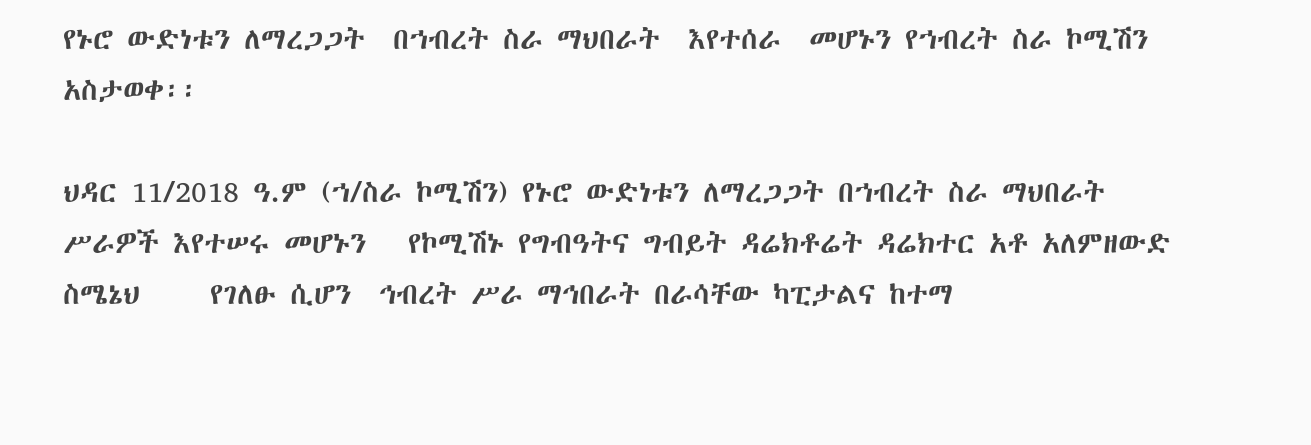የኑሮ ውድነቱን ለማረጋጋት  በኀብረት ስራ ማህበራት  እየተሰራ  መሆኑን የኀብረት ስራ ኮሚሽን   አስታወቀ፡፡

ህዳር 11/2018 ዓ.ም (ኀ/ስራ ኮሚሽን) የኑሮ ውድነቱን ለማረጋጋት በኀብረት ስራ ማህበራት ሥራዎች እየተሠሩ መሆኑን   የኮሚሽኑ የግብዓትና ግብይት ዳሬክቶሬት ዳሬክተር አቶ አለምዘውድ ስሜኔህ     የገለፁ ሲሆን  ኅብረት ሥራ ማኅበራት በራሳቸው ካፒታልና ከተማ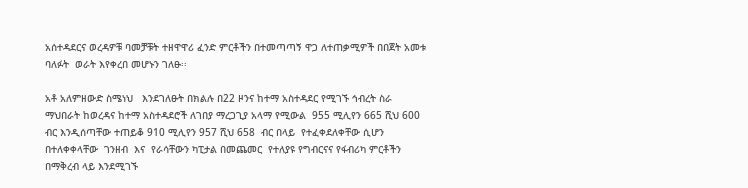አሰተዳደርና ወረዳዎቹ ባመቻቹት ተዘዋዋሪ ፈንድ ምርቶችን በተመጣጣኝ ዋጋ ለተጠቃሚዎች በበጀት አመቱ ባለፉት  ወራት እየቀረበ መሆኑን ገለፁ፡፡

አቶ አለምዘውድ ስሜነህ   እንደገለፁት በክልሉ በ22 ዞንና ከተማ አስተዳደር የሚገኙ ኅብረት ስራ ማህበራት ከወረዳና ከተማ አስተዳደሮች ለገበያ ማረጋጊያ አላማ የሚውል  955 ሚሊየን 665 ሺህ 600 ብር እንዲሰጣቸው ተጠይቆ 910 ሚሊየን 957 ሺህ 658  ብር በላይ  የተፈቀደለቀቸው ሲሆን  በተለቀቀላቸው  ገንዘብ  እና  የራሳቸውን ካፒታል በመጨመር  የተለያዩ የግብርናና የፋብሪካ ምርቶችን በማቅረብ ላይ እንደሚገኙ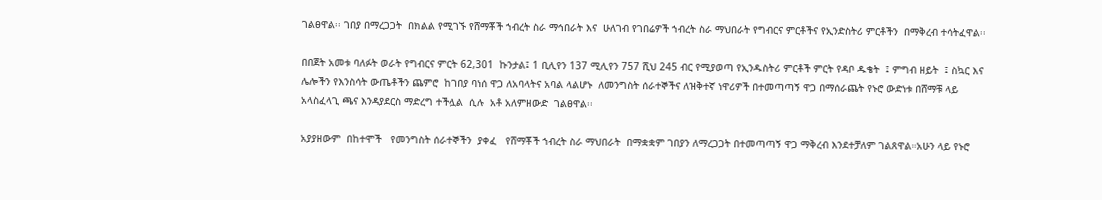ገልፀዋል፡፡ ገበያ በማረጋጋት  በክልል የሚገኙ የሸማቾች ኀብረት ስራ ማኅበራት እና  ሁለገብ የገበሬዎች ኀብረት ስራ ማህበራት የግብርና ምርቶችና የኢንድስትሪ ምርቶችን  በማቅረብ ተሳትፈዋል፡፡

በበጀት አመቱ ባለፉት ወራት የግብርና ምርት 62,301  ኩንታል፤ 1 ቢሊየን 137 ሚሊየን 757 ሺህ 245 ብር የሚያወጣ የኢንዱስትሪ ምርቶች ምርት የዳቦ ዱቄት  ፤ ምግብ ዘይት  ፤ ስኳር እና ሌሎችን የእንስሳት ውጤቶችን ጨምሮ  ከገበያ ባነሰ ዋጋ ለአባላትና አባል ላልሆኑ  ለመንግስት ሰራተኞችና ለዝቅተኛ ነዋሪዎች በተመጣጣኝ ዋጋ በማሰራጨት የኑሮ ውድነቱ በሸማቹ ላይ አላስፈላጊ ጫና እንዳያደርስ ማድረግ ተችሏል  ሲሉ  አቶ አለምዘውድ  ገልፀዋል፡፡

አያያዘውም  በከተሞች   የመንግስት ሰራተኞችን  ያቀፈ   የሸማቾች ኀብረት ስራ ማህበራት  በማቋቋም ገበያን ለማረጋጋት በተመጣጣኝ ዋጋ ማቅረብ እንደተቻለም ገልጸዋል።አሁን ላይ የኑሮ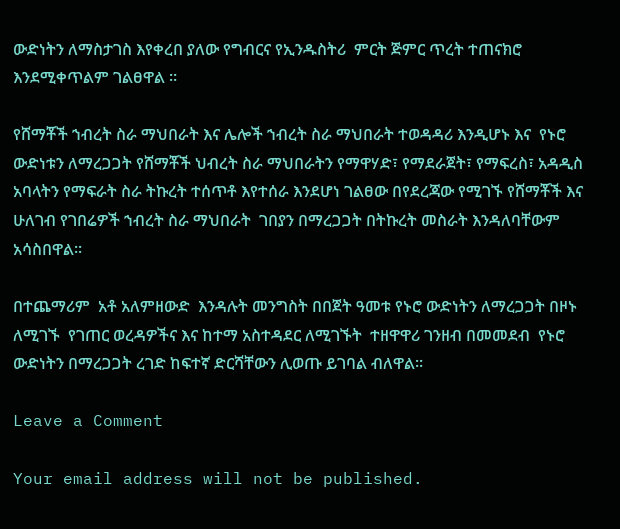ውድነትን ለማስታገስ እየቀረበ ያለው የግብርና የኢንዱስትሪ  ምርት ጅምር ጥረት ተጠናክሮ እንደሚቀጥልም ገልፀዋል ።

የሸማቾች ኀብረት ስራ ማህበራት እና ሌሎች ኀብረት ስራ ማህበራት ተወዳዳሪ እንዲሆኑ እና  የኑሮ ውድነቱን ለማረጋጋት የሸማቾች ህብረት ስራ ማህበራትን የማዋሃድ፣ የማደራጀት፣ የማፍረስ፣ አዳዲስ አባላትን የማፍራት ስራ ትኩረት ተሰጥቶ እየተሰራ እንደሆነ ገልፀው በየደረጃው የሚገኙ የሸማቾች እና ሁለገብ የገበሬዎች ኀብረት ስራ ማህበራት  ገበያን በማረጋጋት በትኩረት መስራት እንዳለባቸውም አሳስበዋል፡፡

በተጨማሪም  አቶ አለምዘውድ  እንዳሉት መንግስት በበጀት ዓመቱ የኑሮ ውድነትን ለማረጋጋት በዞኑ ለሚገኙ  የገጠር ወረዳዎችና እና ከተማ አስተዳደር ለሚገኙት  ተዘዋዋሪ ገንዘብ በመመደብ  የኑሮ ውድነትን በማረጋጋት ረገድ ከፍተኛ ድርሻቸውን ሊወጡ ይገባል ብለዋል፡፡

Leave a Comment

Your email address will not be published.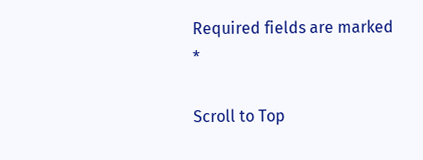Required fields are marked *

Scroll to Top